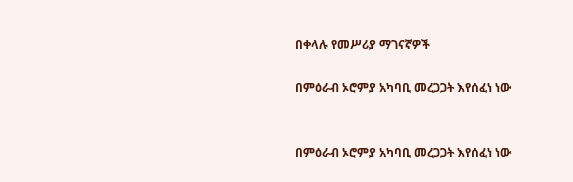በቀላሉ የመሥሪያ ማገናኛዎች

በምዕራብ ኦሮምያ አካባቢ መረጋጋት እየሰፈነ ነው


በምዕራብ ኦሮምያ አካባቢ መረጋጋት እየሰፈነ ነው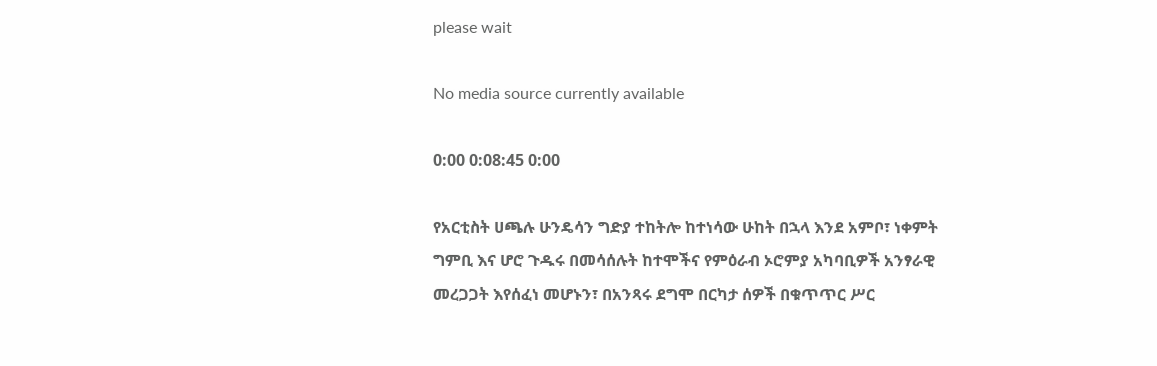please wait

No media source currently available

0:00 0:08:45 0:00

የአርቲስት ሀጫሉ ሁንዴሳን ግድያ ተከትሎ ከተነሳው ሁከት በኋላ እንደ አምቦ፣ ነቀምት ግምቢ እና ሆሮ ጉዱሩ በመሳሰሉት ከተሞችና የምዕራብ ኦሮምያ አካባቢዎች አንፃራዊ መረጋጋት እየሰፈነ መሆኑን፣ በአንጻሩ ደግሞ በርካታ ሰዎች በቁጥጥር ሥር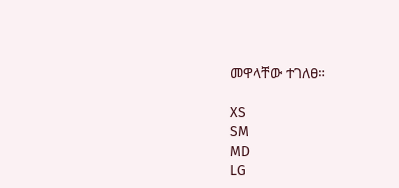መዋላቸው ተገለፀ።

XS
SM
MD
LG